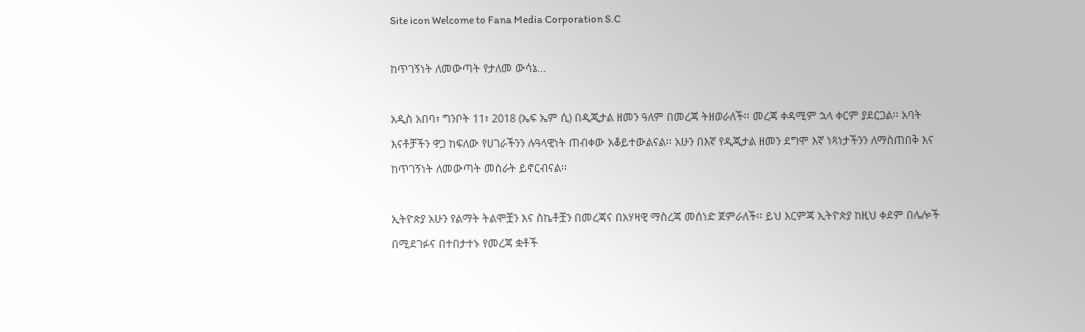Site icon Welcome to Fana Media Corporation S.C

ከጥገኝነት ለመውጣት የታለመ ውሳኔ…

አዲስ አበባ፣ ግንቦት 11፣ 2018 (ኤፍ ኤም ሲ) በዲጂታል ዘመን ዓለም በመረጃ ትዘወራለች፡፡ መረጃ ቀዳሚም ኋላ ቀርም ያደርጋል፡፡ አባት እናቶቻችን ዋጋ ከፍለው የሀገራችንን ሉዓላዊነት ጠብቀው አቆይተውልናል፡፡ አሁን በእኛ የዲጂታል ዘመን ደግሞ እኛ ነጻነታችንን ለማስጠበቅ እና ከጥገኝነት ለመውጣት መስራት ይኖርብናል፡፡

ኢትዮጵያ አሁን የልማት ትልሞቿን እና ስኬቶቿን በመረጃና በአሃዛዊ ማስረጃ መሰነድ ጀምራለች፡፡ ይህ እርምጃ ኢትዮጵያ ከዚህ ቀደም በሌሎች በሚደገፉና በተበታተኑ የመረጃ ቋቶች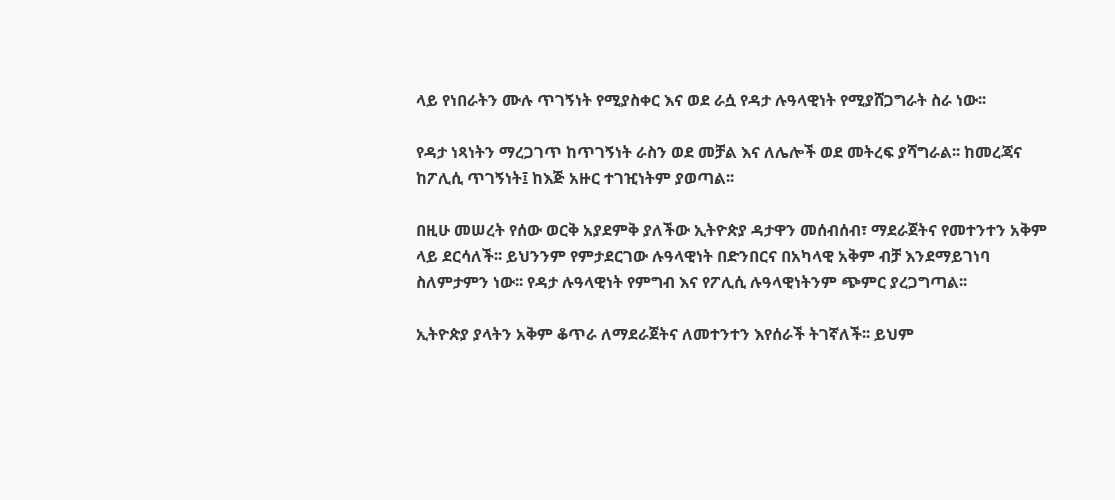ላይ የነበራትን ሙሉ ጥገኝነት የሚያስቀር እና ወደ ራሷ የዳታ ሉዓላዊነት የሚያሸጋግራት ስራ ነው፡፡

የዳታ ነጻነትን ማረጋገጥ ከጥገኝነት ራስን ወደ መቻል እና ለሌሎች ወደ መትረፍ ያሻግራል፡፡ ከመረጃና ከፖሊሲ ጥገኝነት፤ ከእጅ አዙር ተገዢነትም ያወጣል፡፡

በዚሁ መሠረት የሰው ወርቅ አያደምቅ ያለችው ኢትዮጵያ ዳታዋን መሰብሰብ፣ ማደራጀትና የመተንተን አቅም ላይ ደርሳለች፡፡ ይህንንም የምታደርገው ሉዓላዊነት በድንበርና በአካላዊ አቅም ብቻ እንደማይገነባ ስለምታምን ነው፡፡ የዳታ ሉዓላዊነት የምግብ እና የፖሊሲ ሉዓላዊነትንም ጭምር ያረጋግጣል፡፡

ኢትዮጵያ ያላትን አቅም ቆጥራ ለማደራጀትና ለመተንተን እየሰራች ትገኛለች፡፡ ይህም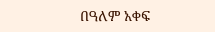በዓለም አቀፍ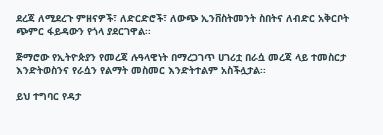ደረጃ ለሚደረጉ ምዘናዎች፣ ለድርድሮች፣ ለውጭ ኢንቨስትመንት ስበትና ለብድር አቅርቦት ጭምር ፋይዳውን የጎላ ያደርገዋል፡፡

ጅማሮው የኢትዮጵያን የመረጃ ሉዓላዊነት በማረጋገጥ ሀገሪቷ በራሷ መረጃ ላይ ተመስርታ እንድትወስንና የራሷን የልማት መስመር እንድትተልም አስችሏታል፡፡

ይህ ተግባር የዳታ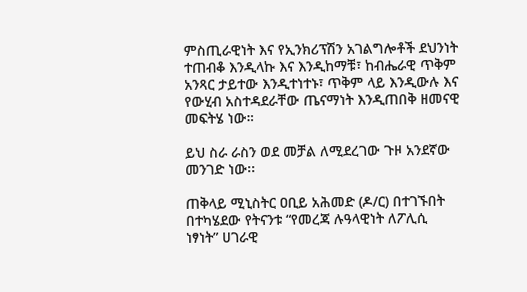ምስጢራዊነት እና የኢንክሪፕሽን አገልግሎቶች ደህንነት ተጠብቆ እንዲላኩ እና እንዲከማቹ፣ ከብሔራዊ ጥቅም አንጻር ታይተው እንዲተነተኑ፣ ጥቅም ላይ እንዲውሉ እና የውሂብ አስተዳደራቸው ጤናማነት እንዲጠበቅ ዘመናዊ መፍትሄ ነው።

ይህ ስራ ራስን ወደ መቻል ለሚደረገው ጉዞ አንደኛው መንገድ ነው፡፡

ጠቅላይ ሚኒስትር ዐቢይ አሕመድ (ዶ/ር) በተገኙበት በተካሄደው የትናንቱ “የመረጃ ሉዓላዊነት ለፖሊሲ ነፃነት” ሀገራዊ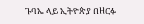ጉባኤ ላይ ኢትዮጵያ በዘርፉ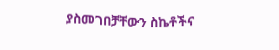ያስመገበቻቸውን ስኬቶችና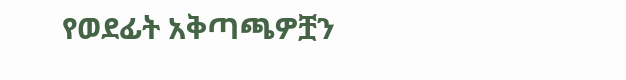የወደፊት አቅጣጫዎቿን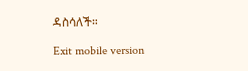ዳስሳለች።

Exit mobile version